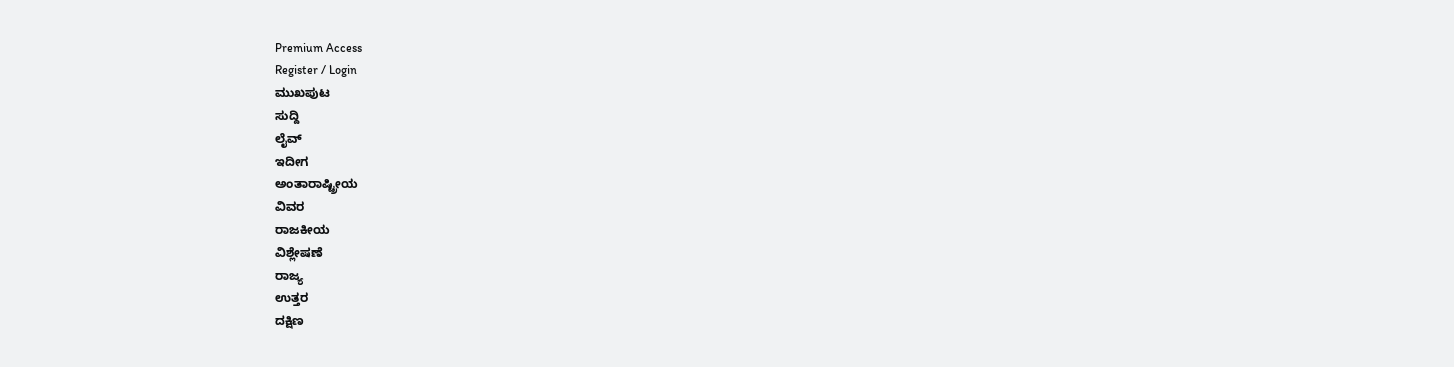Premium Access
Register / Login
ಮುಖಪುಟ
ಸುದ್ದಿ
ಲೈವ್
ಇದೀಗ
ಅಂತಾರಾಷ್ಟ್ರೀಯ
ವಿವರ
ರಾಜಕೀಯ
ವಿಶ್ಲೇಷಣೆ
ರಾಜ್ಯ
ಉತ್ತರ
ದಕ್ಷಿಣ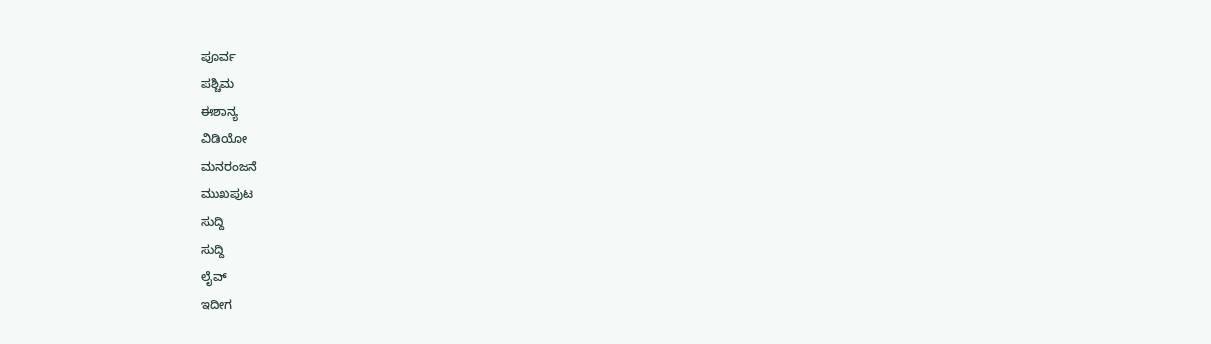ಪೂರ್ವ
ಪಶ್ಚಿಮ
ಈಶಾನ್ಯ
ವಿಡಿಯೋ
ಮನರಂಜನೆ
ಮುಖಪುಟ
ಸುದ್ದಿ
ಸುದ್ದಿ
ಲೈವ್
ಇದೀಗ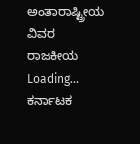ಅಂತಾರಾಷ್ಟ್ರೀಯ
ವಿವರ
ರಾಜಕೀಯ
Loading...
ಕರ್ನಾಟಕ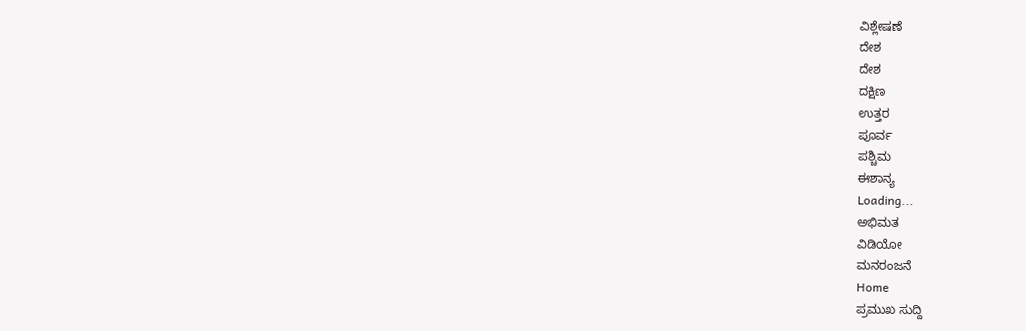ವಿಶ್ಲೇಷಣೆ
ದೇಶ
ದೇಶ
ದಕ್ಷಿಣ
ಉತ್ತರ
ಪೂರ್ವ
ಪಶ್ಚಿಮ
ಈಶಾನ್ಯ
Loading...
ಅಭಿಮತ
ವಿಡಿಯೋ
ಮನರಂಜನೆ
Home
ಪ್ರಮುಖ ಸುದ್ದಿ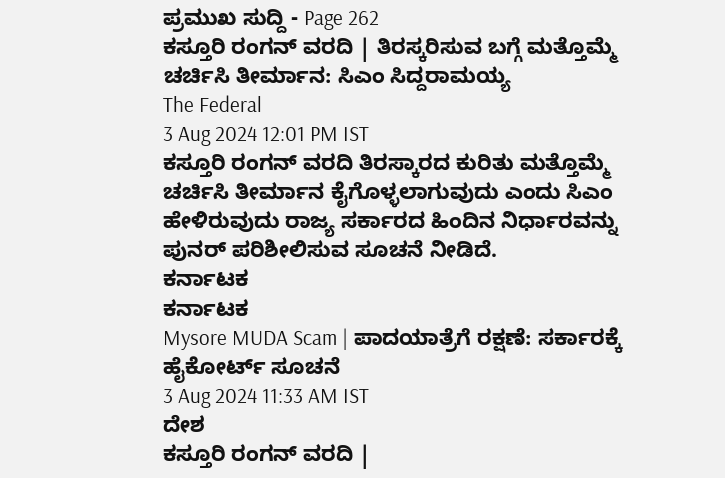ಪ್ರಮುಖ ಸುದ್ದಿ - Page 262
ಕಸ್ತೂರಿ ರಂಗನ್ ವರದಿ | ತಿರಸ್ಕರಿಸುವ ಬಗ್ಗೆ ಮತ್ತೊಮ್ಮೆ ಚರ್ಚಿಸಿ ತೀರ್ಮಾನ: ಸಿಎಂ ಸಿದ್ದರಾಮಯ್ಯ
The Federal
3 Aug 2024 12:01 PM IST
ಕಸ್ತೂರಿ ರಂಗನ್ ವರದಿ ತಿರಸ್ಕಾರದ ಕುರಿತು ಮತ್ತೊಮ್ಮೆ ಚರ್ಚಿಸಿ ತೀರ್ಮಾನ ಕೈಗೊಳ್ಳಲಾಗುವುದು ಎಂದು ಸಿಎಂ ಹೇಳಿರುವುದು ರಾಜ್ಯ ಸರ್ಕಾರದ ಹಿಂದಿನ ನಿರ್ಧಾರವನ್ನು ಪುನರ್ ಪರಿಶೀಲಿಸುವ ಸೂಚನೆ ನೀಡಿದೆ.
ಕರ್ನಾಟಕ
ಕರ್ನಾಟಕ
Mysore MUDA Scam | ಪಾದಯಾತ್ರೆಗೆ ರಕ್ಷಣೆ: ಸರ್ಕಾರಕ್ಕೆ ಹೈಕೋರ್ಟ್ ಸೂಚನೆ
3 Aug 2024 11:33 AM IST
ದೇಶ
ಕಸ್ತೂರಿ ರಂಗನ್ ವರದಿ |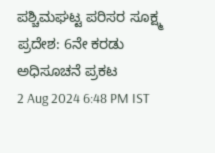ಪಶ್ಚಿಮಘಟ್ಟ ಪರಿಸರ ಸೂಕ್ಷ್ಮ ಪ್ರದೇಶ: 6ನೇ ಕರಡು ಅಧಿಸೂಚನೆ ಪ್ರಕಟ
2 Aug 2024 6:48 PM IST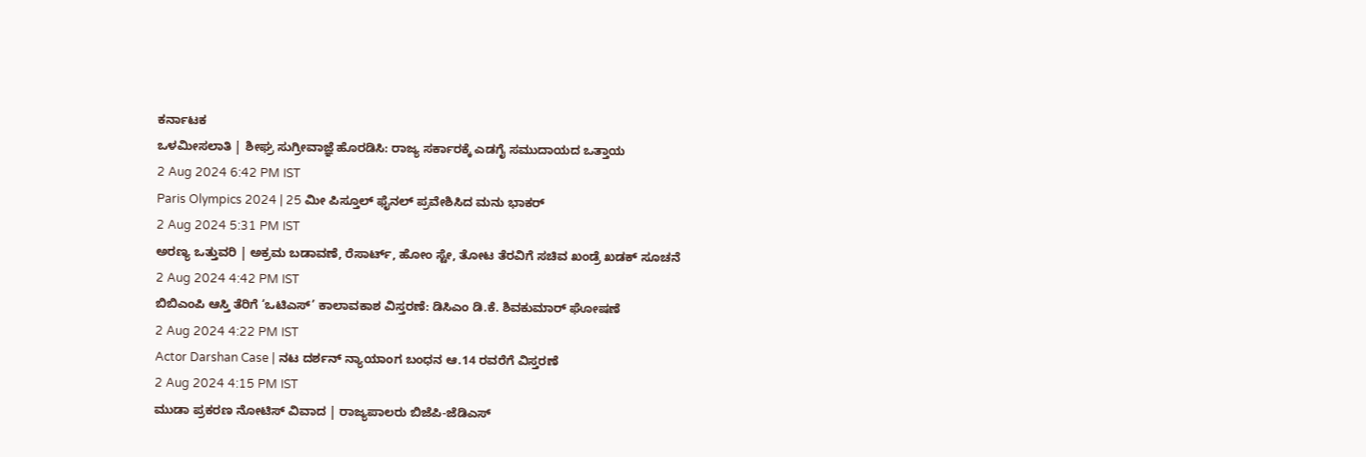ಕರ್ನಾಟಕ
ಒಳಮೀಸಲಾತಿ | ಶೀಘ್ರ ಸುಗ್ರೀವಾಜ್ಞೆ ಹೊರಡಿಸಿ: ರಾಜ್ಯ ಸರ್ಕಾರಕ್ಕೆ ಎಡಗೈ ಸಮುದಾಯದ ಒತ್ತಾಯ
2 Aug 2024 6:42 PM IST
Paris Olympics 2024 | 25 ಮೀ ಪಿಸ್ತೂಲ್ ಫೈನಲ್ ಪ್ರವೇಶಿಸಿದ ಮನು ಭಾಕರ್
2 Aug 2024 5:31 PM IST
ಅರಣ್ಯ ಒತ್ತುವರಿ | ಅಕ್ರಮ ಬಡಾವಣೆ, ರೆಸಾರ್ಟ್, ಹೋಂ ಸ್ಟೇ, ತೋಟ ತೆರವಿಗೆ ಸಚಿವ ಖಂಡ್ರೆ ಖಡಕ್ ಸೂಚನೆ
2 Aug 2024 4:42 PM IST
ಬಿಬಿಎಂಪಿ ಆಸ್ತಿ ತೆರಿಗೆ ‘ಒಟಿಎಸ್’ ಕಾಲಾವಕಾಶ ವಿಸ್ತರಣೆ: ಡಿಸಿಎಂ ಡಿ.ಕೆ. ಶಿವಕುಮಾರ್ ಘೋಷಣೆ
2 Aug 2024 4:22 PM IST
Actor Darshan Case | ನಟ ದರ್ಶನ್ ನ್ಯಾಯಾಂಗ ಬಂಧನ ಆ.14 ರವರೆಗೆ ವಿಸ್ತರಣೆ
2 Aug 2024 4:15 PM IST
ಮುಡಾ ಪ್ರಕರಣ ನೋಟಿಸ್ ವಿವಾದ | ರಾಜ್ಯಪಾಲರು ಬಿಜೆಪಿ-ಜೆಡಿಎಸ್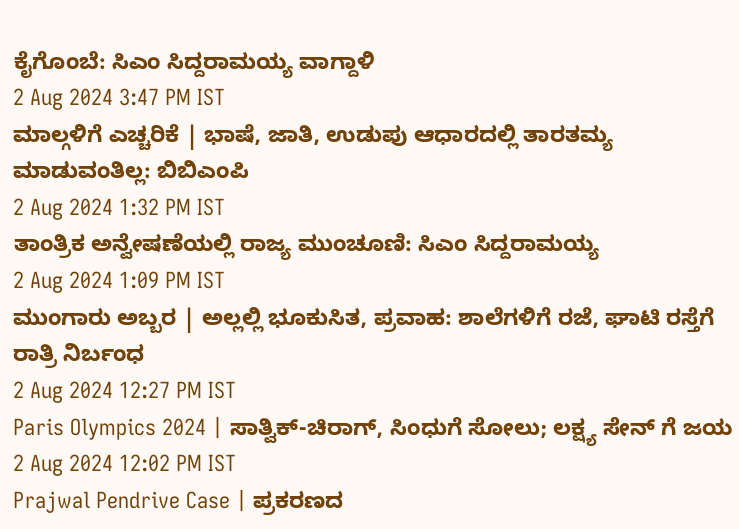ಕೈಗೊಂಬೆ: ಸಿಎಂ ಸಿದ್ದರಾಮಯ್ಯ ವಾಗ್ದಾಳಿ
2 Aug 2024 3:47 PM IST
ಮಾಲ್ಗಳಿಗೆ ಎಚ್ಚರಿಕೆ | ಭಾಷೆ, ಜಾತಿ, ಉಡುಪು ಆಧಾರದಲ್ಲಿ ತಾರತಮ್ಯ ಮಾಡುವಂತಿಲ್ಲ: ಬಿಬಿಎಂಪಿ
2 Aug 2024 1:32 PM IST
ತಾಂತ್ರಿಕ ಅನ್ವೇಷಣೆಯಲ್ಲಿ ರಾಜ್ಯ ಮುಂಚೂಣಿ: ಸಿಎಂ ಸಿದ್ದರಾಮಯ್ಯ
2 Aug 2024 1:09 PM IST
ಮುಂಗಾರು ಅಬ್ಬರ | ಅಲ್ಲಲ್ಲಿ ಭೂಕುಸಿತ, ಪ್ರವಾಹ: ಶಾಲೆಗಳಿಗೆ ರಜೆ, ಘಾಟಿ ರಸ್ತೆಗೆ ರಾತ್ರಿ ನಿರ್ಬಂಧ
2 Aug 2024 12:27 PM IST
Paris Olympics 2024 | ಸಾತ್ವಿಕ್-ಚಿರಾಗ್, ಸಿಂಧುಗೆ ಸೋಲು; ಲಕ್ಷ್ಯ ಸೇನ್ ಗೆ ಜಯ
2 Aug 2024 12:02 PM IST
Prajwal Pendrive Case | ಪ್ರಕರಣದ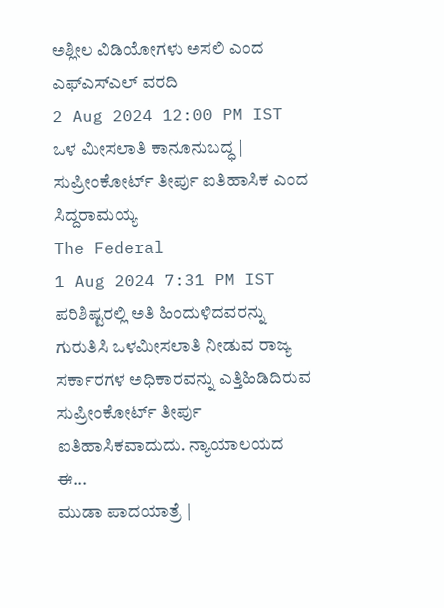ಅಶ್ಲೀಲ ವಿಡಿಯೋಗಳು ಅಸಲಿ ಎಂದ ಎಫ್ಎಸ್ಎಲ್ ವರದಿ
2 Aug 2024 12:00 PM IST
ಒಳ ಮೀಸಲಾತಿ ಕಾನೂನುಬದ್ಧ | ಸುಪ್ರೀಂಕೋರ್ಟ್ ತೀರ್ಪು ಐತಿಹಾಸಿಕ ಎಂದ ಸಿದ್ದರಾಮಯ್ಯ
The Federal
1 Aug 2024 7:31 PM IST
ಪರಿಶಿಷ್ಟರಲ್ಲಿ ಅತಿ ಹಿಂದುಳಿದವರನ್ನು ಗುರುತಿಸಿ ಒಳಮೀಸಲಾತಿ ನೀಡುವ ರಾಜ್ಯ ಸರ್ಕಾರಗಳ ಅಧಿಕಾರವನ್ನು ಎತ್ತಿಹಿಡಿದಿರುವ ಸುಪ್ರೀಂಕೋರ್ಟ್ ತೀರ್ಪು ಐತಿಹಾಸಿಕವಾದುದು. ನ್ಯಾಯಾಲಯದ ಈ...
ಮುಡಾ ಪಾದಯಾತ್ರೆ |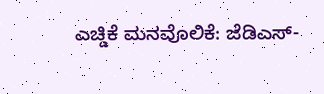ಎಚ್ಡಿಕೆ ಮನವೊಲಿಕೆ: ಜೆಡಿಎಸ್-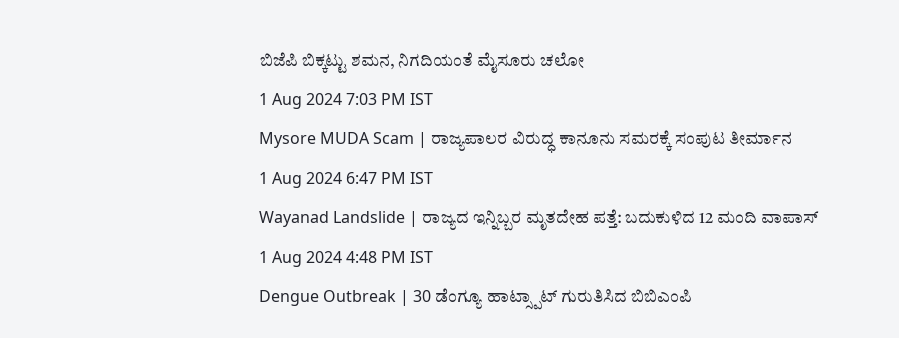ಬಿಜೆಪಿ ಬಿಕ್ಕಟ್ಟು ಶಮನ, ನಿಗದಿಯಂತೆ ಮೈಸೂರು ಚಲೋ
1 Aug 2024 7:03 PM IST
Mysore MUDA Scam | ರಾಜ್ಯಪಾಲರ ವಿರುದ್ಧ ಕಾನೂನು ಸಮರಕ್ಕೆ ಸಂಪುಟ ತೀರ್ಮಾನ
1 Aug 2024 6:47 PM IST
Wayanad Landslide | ರಾಜ್ಯದ ಇನ್ನಿಬ್ಬರ ಮೃತದೇಹ ಪತ್ತೆ: ಬದುಕುಳಿದ 12 ಮಂದಿ ವಾಪಾಸ್
1 Aug 2024 4:48 PM IST
Dengue Outbreak | 30 ಡೆಂಗ್ಯೂ ಹಾಟ್ಸ್ಪಾಟ್ ಗುರುತಿಸಿದ ಬಿಬಿಎಂಪಿ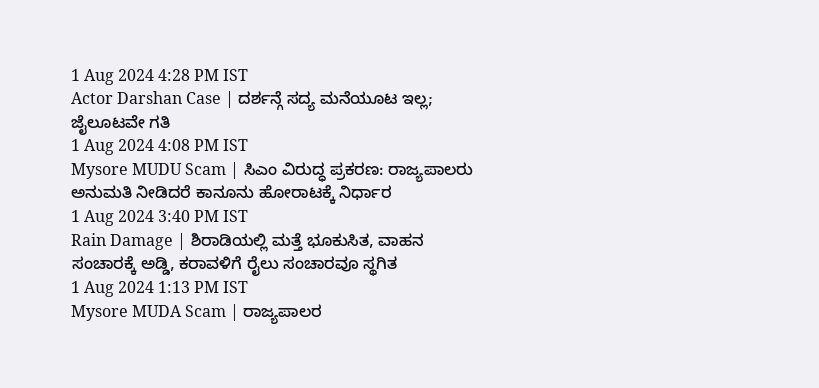1 Aug 2024 4:28 PM IST
Actor Darshan Case | ದರ್ಶನ್ಗೆ ಸದ್ಯ ಮನೆಯೂಟ ಇಲ್ಲ; ಜೈಲೂಟವೇ ಗತಿ
1 Aug 2024 4:08 PM IST
Mysore MUDU Scam | ಸಿಎಂ ವಿರುದ್ಧ ಪ್ರಕರಣ: ರಾಜ್ಯಪಾಲರು ಅನುಮತಿ ನೀಡಿದರೆ ಕಾನೂನು ಹೋರಾಟಕ್ಕೆ ನಿರ್ಧಾರ
1 Aug 2024 3:40 PM IST
Rain Damage | ಶಿರಾಡಿಯಲ್ಲಿ ಮತ್ತೆ ಭೂಕುಸಿತ, ವಾಹನ ಸಂಚಾರಕ್ಕೆ ಅಡ್ಡಿ, ಕರಾವಳಿಗೆ ರೈಲು ಸಂಚಾರವೂ ಸ್ಥಗಿತ
1 Aug 2024 1:13 PM IST
Mysore MUDA Scam | ರಾಜ್ಯಪಾಲರ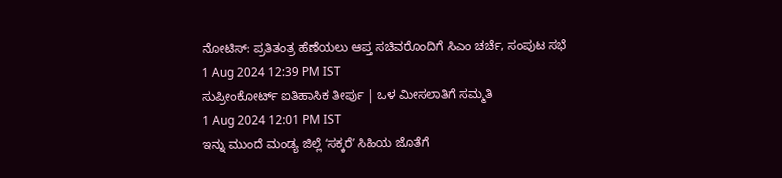ನೋಟಿಸ್: ಪ್ರತಿತಂತ್ರ ಹೆಣೆಯಲು ಆಪ್ತ ಸಚಿವರೊಂದಿಗೆ ಸಿಎಂ ಚರ್ಚೆ, ಸಂಪುಟ ಸಭೆ
1 Aug 2024 12:39 PM IST
ಸುಪ್ರೀಂಕೋರ್ಟ್ ಐತಿಹಾಸಿಕ ತೀರ್ಪು | ಒಳ ಮೀಸಲಾತಿಗೆ ಸಮ್ಮತಿ
1 Aug 2024 12:01 PM IST
ಇನ್ನು ಮುಂದೆ ಮಂಡ್ಯ ಜಿಲ್ಲೆ ʻಸಕ್ಕರೆʼ ಸಿಹಿಯ ಜೊತೆಗೆ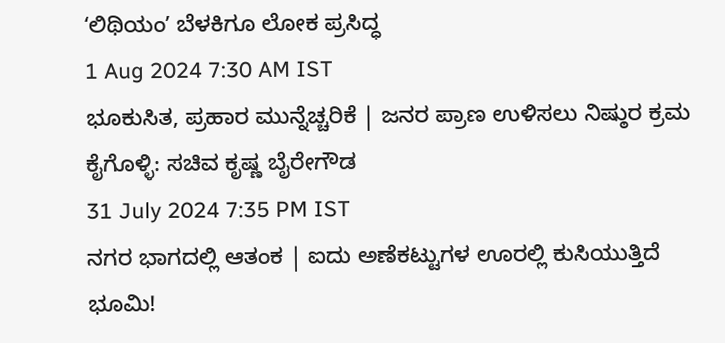ʻಲಿಥಿಯಂʼ ಬೆಳಕಿಗೂ ಲೋಕ ಪ್ರಸಿದ್ಧ
1 Aug 2024 7:30 AM IST
ಭೂಕುಸಿತ, ಪ್ರಹಾರ ಮುನ್ನೆಚ್ಚರಿಕೆ | ಜನರ ಪ್ರಾಣ ಉಳಿಸಲು ನಿಷ್ಠುರ ಕ್ರಮ ಕೈಗೊಳ್ಳಿ: ಸಚಿವ ಕೃಷ್ಣ ಬೈರೇಗೌಡ
31 July 2024 7:35 PM IST
ನಗರ ಭಾಗದಲ್ಲಿ ಆತಂಕ | ಐದು ಅಣೆಕಟ್ಟುಗಳ ಊರಲ್ಲಿ ಕುಸಿಯುತ್ತಿದೆ ಭೂಮಿ!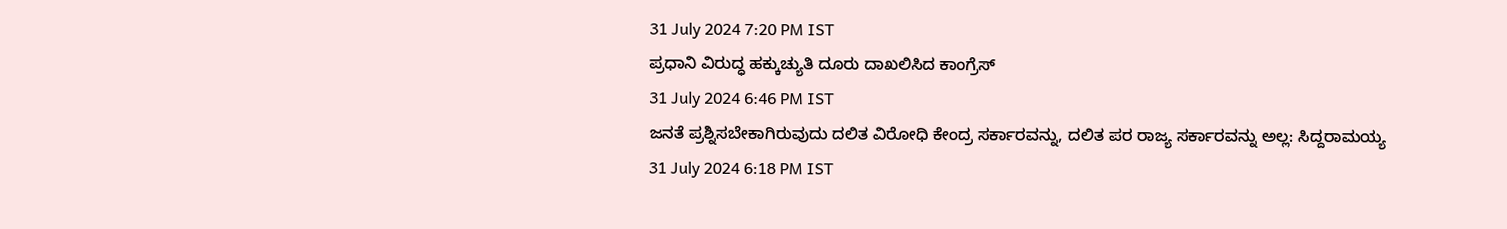31 July 2024 7:20 PM IST
ಪ್ರಧಾನಿ ವಿರುದ್ಧ ಹಕ್ಕುಚ್ಯುತಿ ದೂರು ದಾಖಲಿಸಿದ ಕಾಂಗ್ರೆಸ್
31 July 2024 6:46 PM IST
ಜನತೆ ಪ್ರಶ್ನಿಸಬೇಕಾಗಿರುವುದು ದಲಿತ ವಿರೋಧಿ ಕೇಂದ್ರ ಸರ್ಕಾರವನ್ನು, ದಲಿತ ಪರ ರಾಜ್ಯ ಸರ್ಕಾರವನ್ನು ಅಲ್ಲ: ಸಿದ್ದರಾಮಯ್ಯ
31 July 2024 6:18 PM IST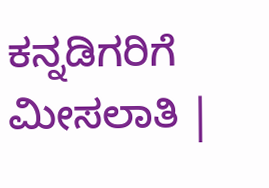ಕನ್ನಡಿಗರಿಗೆ ಮೀಸಲಾತಿ |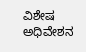ವಿಶೇಷ ಅಧಿವೇಶನ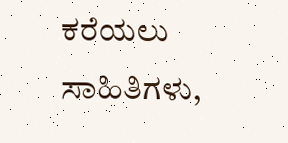ಕರೆಯಲು ಸಾಹಿತಿಗಳು,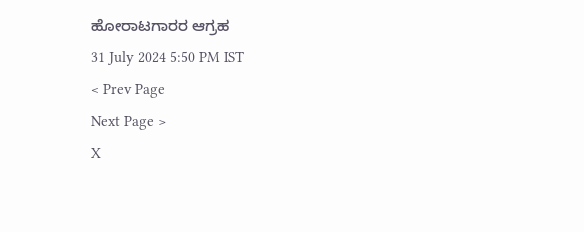ಹೋರಾಟಗಾರರ ಆಗ್ರಹ
31 July 2024 5:50 PM IST
< Prev Page
Next Page >
X